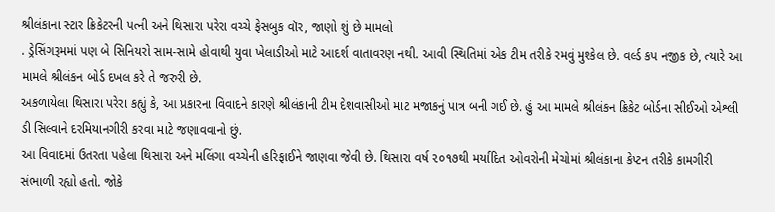શ્રીલંકાના સ્ટાર ક્રિકેટરની પત્ની અને થિસારા પરેરા વચ્ચે ફેસબુક વૉર, જાણો શું છે મામલો
. ડ્રેસિંગરૂમમાં પણ બે સિનિયરો સામ-સામે હોવાથી યુવા ખેલાડીઓ માટે આદર્શ વાતાવરણ નથી. આવી સ્થિતિમાં એક ટીમ તરીકે રમવું મુશ્કેલ છે. વર્લ્ડ કપ નજીક છે, ત્યારે આ મામલે શ્રીલંકન બોર્ડ દખલ કરે તે જરુરી છે.
અકળાયેલા થિસારા પરેરા કહ્યું કે, આ પ્રકારના વિવાદને કારણે શ્રીલંકાની ટીમ દેશવાસીઓ માટ મજાકનું પાત્ર બની ગઈ છે. હું આ મામલે શ્રીલંકન ક્રિકેટ બોર્ડના સીઈઓ એશ્લી ડી સિલ્વાને દરમિયાનગીરી કરવા માટે જણાવવાનો છું.
આ વિવાદમાં ઉતરતા પહેલા થિસારા અને મલિંગા વચ્ચેની હરિફાઈને જાણવા જેવી છે. થિસારા વર્ષ ૨૦૧૭થી મર્યાદિત ઓવરોની મેચોમાં શ્રીલંકાના કેપ્ટન તરીકે કામગીરી સંભાળી રહ્યો હતો. જોકે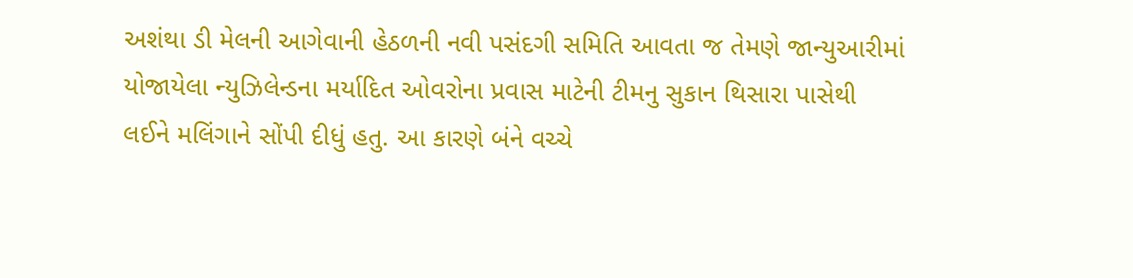અશંથા ડી મેલની આગેવાની હેઠળની નવી પસંદગી સમિતિ આવતા જ તેમણે જાન્યુઆરીમાં યોજાયેલા ન્યુઝિલેન્ડના મર્યાદિત ઓવરોના પ્રવાસ માટેની ટીમનુ સુકાન થિસારા પાસેથી લઈને મલિંગાને સોંપી દીધું હતુ. આ કારણે બંને વચ્ચે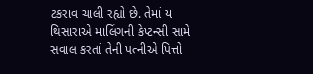ટકરાવ ચાલી રહ્યો છે. તેમાં ય થિસારાએ માલિંગની કેપ્ટન્સી સામે સવાલ કરતાં તેની પત્નીએ પિત્તો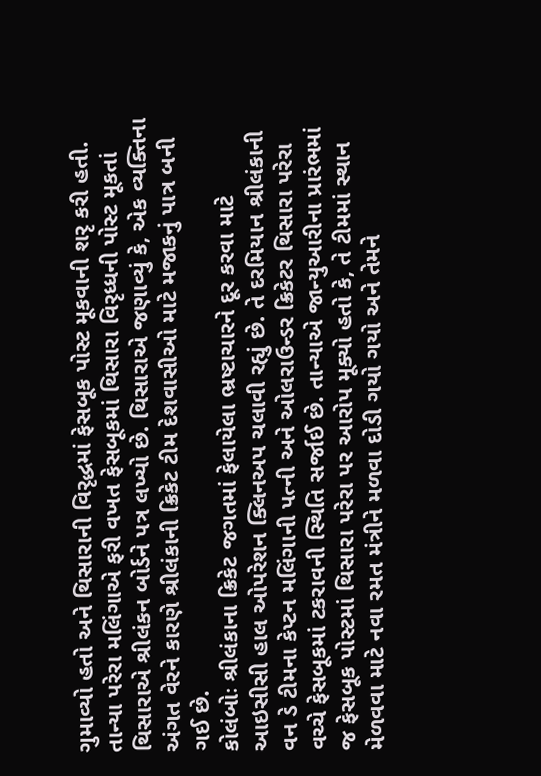ગુમાવ્યો હતો અને થિસારાની વિરૃદ્ધમાં ફેસબૂક પોસ્ટ મૂકવાની શરૃ કરી હતી.
તાન્યા પરેરા મલિંગાએ ફરી વખત ફેસબૂકમાં થિસારા વિરૃધ્ધની પોસ્ટ મૂકતાં થિસારાએ શ્રીલંકન બોર્ડને પત્ર લખ્યો છે. થિસારાએ જણાવ્યું કે, એક વ્યક્તિના અંગત વેરને કારણે શ્રીલંકાની ક્રિકેટ ટીમ દેશવાસીઓ માટે મજાકનું પાત્ર બની ગઈ છે.
કોલંબોઃ શ્રીલંકાના ક્રિકેટ જગતમાં ફેલાયેલા ભ્રષ્ટાચારને દૂર કરવા માટે આઇસીસી હાલ ઓપરેશન ક્લિનઅપ ચલાવી રહ્યું છે. તે દરમિયાન શ્રીલંકાની વન ડે ટીમના કેપ્ટન મલિંગાની પત્ની અને ઓલરાઉન્ડર ક્રિકેટર થિસારા પરેરા વચ્ચે ફેસબૂકમાં ટકરાવની સ્થિતિ સર્જાઈ છે. તાન્યાએ જાન્યુઆરીના પ્રારંભમાં જ ફેસબૂક પોસ્ટમાં થિસારા પરેરા પર આરોપ મૂક્યો હતો કે, તે ટીમમાં સ્થાન મેળવવા માટે નવા રમત મંત્રીને મળવા દોડી ગયો ગયો અને તેમને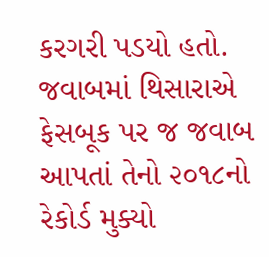કરગરી પડયો હતો. જવાબમાં થિસારાએ ફેસબૂક પર જ જવાબ આપતાં તેનો ૨૦૧૮નો રેકોર્ડ મુક્યો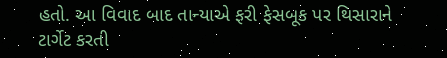હતો. આ વિવાદ બાદ તાન્યાએ ફરી ફેસબૂક પર થિસારાને ટાર્ગેટ કરતી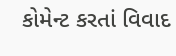કોમેન્ટ કરતાં વિવાદ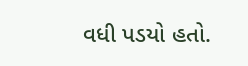વધી પડયો હતો.